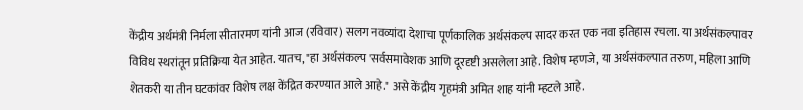केंद्रीय अर्थमंत्री निर्मला सीतारमण यांनी आज (रविवार) सलग नवव्यांदा देशाचा पूर्णकालिक अर्थसंकल्प सादर करत एक नवा इतिहास रचला. या अर्थसंकल्पावर विविध स्थरांतून प्रतिक्रिया येत आहेत. यातच, "हा अर्थसंकल्प 'सर्वसमावेशक आणि दूरदृष्टी असलेला आहे. विशेष म्हणजे, या अर्थसंकल्पात तरुण, महिला आणि शेतकरी या तीन घटकांवर विशेष लक्ष केंद्रित करण्यात आले आहे." असे केंद्रीय गृहमंत्री अमित शाह यांनी म्हटले आहे.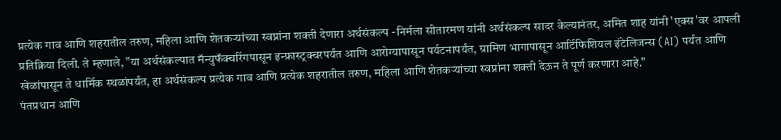प्रत्येक गाव आणि शहरातील तरुण, महिला आणि शेतकऱ्यांच्या स्वप्नांना शक्ती देणारा अर्थसंकल्प -निर्मला सीतारमण यांनी अर्थसंकल्प सादर केल्यानंतर, अमित शाह यांनी 'एक्स'वर आपली प्रतिक्रिया दिली. ते म्हणाले, "या अर्थसंकल्पात मॅन्युफॅक्चरिंगपासून इन्फ्रास्ट्रक्चरपर्यंत आणि आरोग्यापासून पर्यटनापर्यंत, ग्रामिण भागापासून आर्टिफिशियल इंटेलिजन्स (AI) पर्यंत आणि खेळांपासून ते धार्मिक स्थळांपर्यंत, हा अर्थसंकल्प प्रत्येक गाव आणि प्रत्येक शहरातील तरुण, महिला आणि शेतकऱ्यांच्या स्वप्नांना शक्ती देऊन ते पूर्ण करणारा आहे."
पंतप्रधान आणि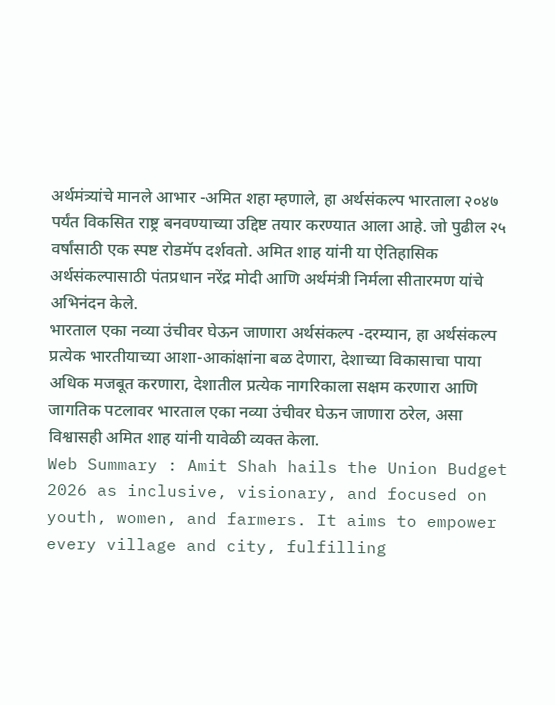अर्थमंत्र्यांचे मानले आभार -अमित शहा म्हणाले, हा अर्थसंकल्प भारताला २०४७ पर्यंत विकसित राष्ट्र बनवण्याच्या उद्दिष्ट तयार करण्यात आला आहे. जो पुढील २५ वर्षांसाठी एक स्पष्ट रोडमॅप दर्शवतो. अमित शाह यांनी या ऐतिहासिक अर्थसंकल्पासाठी पंतप्रधान नरेंद्र मोदी आणि अर्थमंत्री निर्मला सीतारमण यांचे अभिनंदन केले.
भारताल एका नव्या उंचीवर घेऊन जाणारा अर्थसंकल्प -दरम्यान, हा अर्थसंकल्प प्रत्येक भारतीयाच्या आशा-आकांक्षांना बळ देणारा, देशाच्या विकासाचा पाया अधिक मजबूत करणारा, देशातील प्रत्येक नागरिकाला सक्षम करणारा आणि जागतिक पटलावर भारताल एका नव्या उंचीवर घेऊन जाणारा ठरेल, असा विश्वासही अमित शाह यांनी यावेळी व्यक्त केला.
Web Summary : Amit Shah hails the Union Budget 2026 as inclusive, visionary, and focused on youth, women, and farmers. It aims to empower every village and city, fulfilling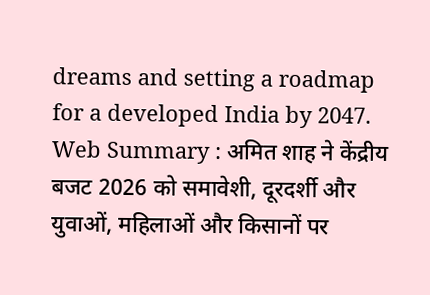dreams and setting a roadmap for a developed India by 2047.
Web Summary : अमित शाह ने केंद्रीय बजट 2026 को समावेशी, दूरदर्शी और युवाओं, महिलाओं और किसानों पर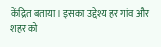केंद्रित बताया। इसका उद्देश्य हर गांव और शहर को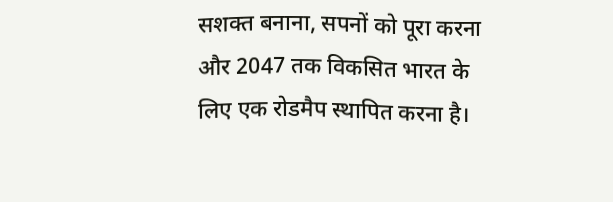सशक्त बनाना, सपनों को पूरा करना और 2047 तक विकसित भारत के लिए एक रोडमैप स्थापित करना है।